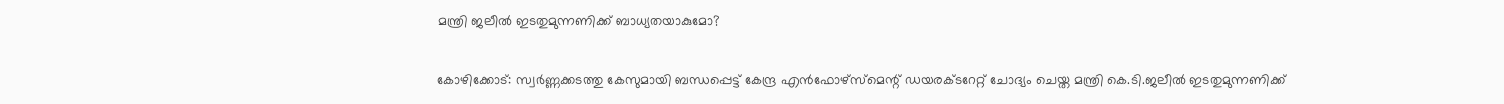മന്ത്രി ജലീല്‍ ഇടതുമുന്നണിക്ക് ബാധ്യതയാകുമോ?

കോഴിക്കോട്: സ്വര്‍ണ്ണക്കടത്തു കേസുമായി ബന്ധപ്പെട്ട് കേന്ദ്ര എന്‍ഫോഴ്‌സ്‌മെന്റ് ഡയരക്ടറേറ്റ് ചോദ്യം ചെയ്ത മന്ത്രി കെ.ടി.ജലീല്‍ ഇടതുമുന്നണിക്ക്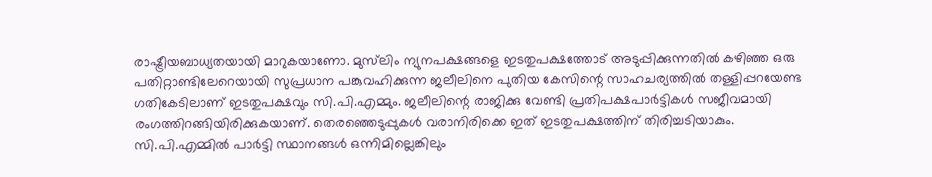രാഷ്ട്രീയബാധ്യതയായി മാറുകയാണോ. മുസ്‌ലിം ന്യുനപക്ഷങ്ങളെ ഇടതുപക്ഷത്തോട് അടുപ്പിക്കുന്നതില്‍ കഴിഞ്ഞ ഒരു പതിറ്റാണ്ടിലേറെയായി സുപ്രധാന പങ്കുവഹിക്കുന്ന ജലീലിനെ പുതിയ കേസിന്റെ സാഹചര്യത്തില്‍ തള്ളിപ്പറയേണ്ട ഗതികേടിലാണ് ഇടതുപക്ഷവും സി.പി.എമ്മും. ജലീലിന്റെ രാജിക്കു വേണ്ടി പ്രതിപക്ഷപാര്‍ട്ടികള്‍ സജീവമായി രംഗത്തിറങ്ങിയിരിക്കുകയാണ്. തെരഞ്ഞെടുപ്പുകള്‍ വരാനിരിക്കെ ഇത് ഇടതുപക്ഷത്തിന് തിരിച്ചടിയാകും.
സി.പി.എമ്മില്‍ പാര്‍ട്ടി സ്ഥാനങ്ങള്‍ ഒന്നിമില്ലെങ്കിലും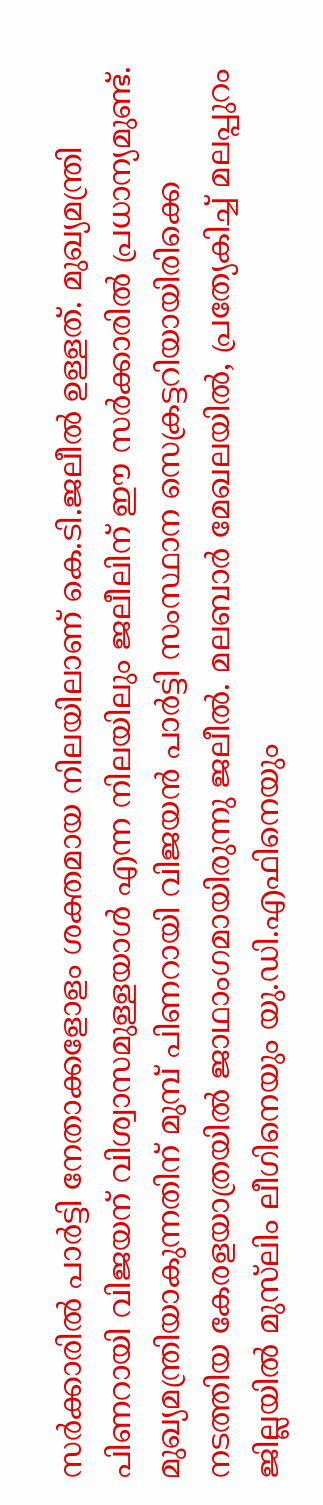സര്‍ക്കാരില്‍ പാര്‍ട്ടി നേതാക്കളോളം ശക്തമായ നിലയിലാണ് കെ.ടി.ജലീല്‍ ഉള്ളത്. മുഖ്യമന്ത്രി പിണറായി വിജയന് വിശ്വാസമുള്ളയാള്‍ എന്ന നിലയിലും ജലീലിന് ഈ സര്‍ക്കാരില്‍ പ്രധാന്യമുണ്ട്. മുഖ്യമന്ത്രിയാകുന്നതിന് മുമ്പ് പിണറായി വിജയന്‍ പാര്‍ട്ടി സംസ്ഥാന സെക്രട്ടറിയായിരിക്കെ നടത്തിയ കേരളയാത്രയില്‍ ജാഥാംഗമായിരുന്നു ജലീല്‍. മലബാര്‍ മേഖലയില്‍, പ്രത്യേകിച്ച് മലപ്പുറം ജില്ലയില്‍ മുസ്‌ലിം ലീഗിനെയും യു.ഡി.എഫിനെയും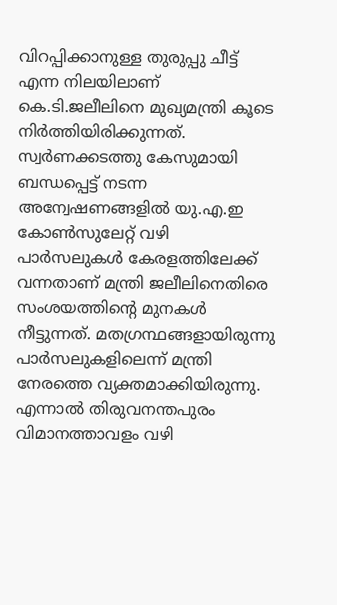വിറപ്പിക്കാനുള്ള തുരുപ്പു ചീട്ട് എന്ന നിലയിലാണ് കെ.ടി.ജലീലിനെ മുഖ്യമന്ത്രി കൂടെ നിര്‍ത്തിയിരിക്കുന്നത്.
സ്വര്‍ണക്കടത്തു കേസുമായി ബന്ധപ്പെട്ട് നടന്ന അന്വേഷണങ്ങളില്‍ യു.എ.ഇ കോണ്‍സുലേറ്റ് വഴി പാര്‍സലുകള്‍ കേരളത്തിലേക്ക് വന്നതാണ് മന്ത്രി ജലീലിനെതിരെ സംശയത്തിന്റെ മുനകള്‍ നീട്ടുന്നത്. മതഗ്രന്ഥങ്ങളായിരുന്നു പാര്‍സലുകളിലെന്ന് മന്ത്രി നേരത്തെ വ്യക്തമാക്കിയിരുന്നു. എന്നാല്‍ തിരുവനന്തപുരം വിമാനത്താവളം വഴി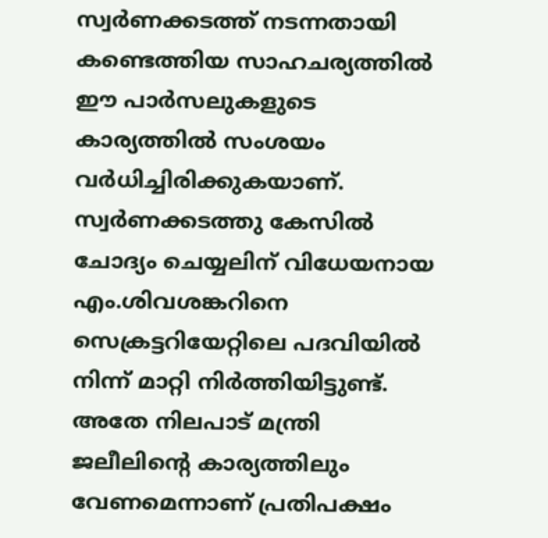സ്വര്‍ണക്കടത്ത് നടന്നതായി കണ്ടെത്തിയ സാഹചര്യത്തില്‍ ഈ പാര്‍സലുകളുടെ കാര്യത്തില്‍ സംശയം വര്‍ധിച്ചിരിക്കുകയാണ്.
സ്വര്‍ണക്കടത്തു കേസില്‍ ചോദ്യം ചെയ്യലിന് വിധേയനായ എം.ശിവശങ്കറിനെ സെക്രട്ടറിയേറ്റിലെ പദവിയില്‍ നിന്ന് മാറ്റി നിര്‍ത്തിയിട്ടുണ്ട്. അതേ നിലപാട് മന്ത്രി ജലീലിന്റെ കാര്യത്തിലും വേണമെന്നാണ് പ്രതിപക്ഷം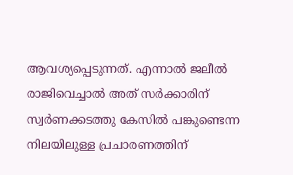ആവശ്യപ്പെടുന്നത്. എന്നാല്‍ ജലീല്‍ രാജിവെച്ചാല്‍ അത് സര്‍ക്കാരിന് സ്വര്‍ണക്കടത്തു കേസില്‍ പങ്കുണ്ടെന്ന നിലയിലുള്ള പ്രചാരണത്തിന്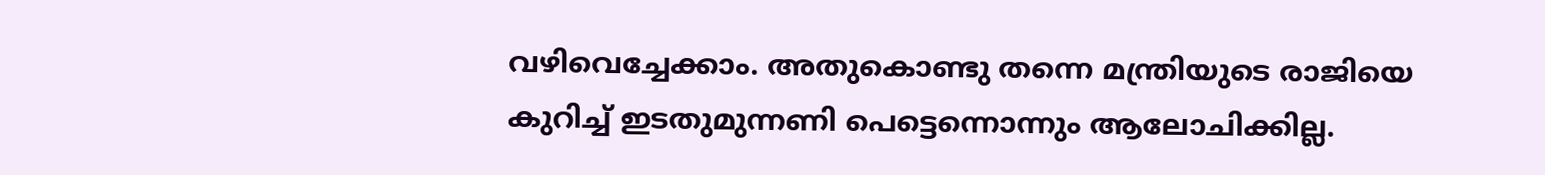വഴിവെച്ചേക്കാം. അതുകൊണ്ടു തന്നെ മന്ത്രിയുടെ രാജിയെ കുറിച്ച് ഇടതുമുന്നണി പെട്ടെന്നൊന്നും ആലോചിക്കില്ല.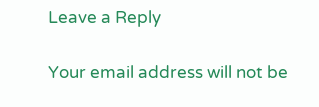Leave a Reply

Your email address will not be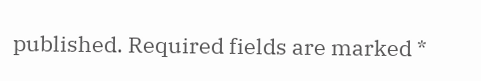published. Required fields are marked *